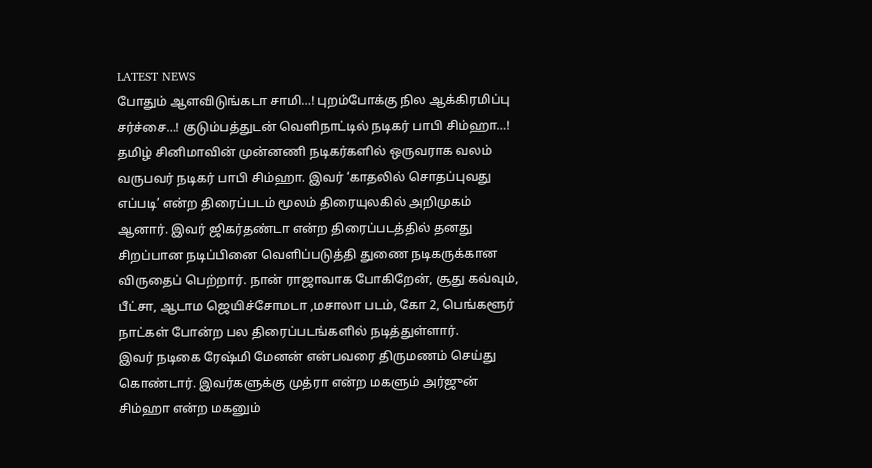LATEST NEWS
போதும் ஆளவிடுங்கடா சாமி…! புறம்போக்கு நில ஆக்கிரமிப்பு சர்ச்சை…! குடும்பத்துடன் வெளிநாட்டில் நடிகர் பாபி சிம்ஹா…!
தமிழ் சினிமாவின் முன்னணி நடிகர்களில் ஒருவராக வலம் வருபவர் நடிகர் பாபி சிம்ஹா. இவர் ‘காதலில் சொதப்புவது எப்படி’ என்ற திரைப்படம் மூலம் திரையுலகில் அறிமுகம் ஆனார். இவர் ஜிகர்தண்டா என்ற திரைப்படத்தில் தனது சிறப்பான நடிப்பினை வெளிப்படுத்தி துணை நடிகருக்கான விருதைப் பெற்றார். நான் ராஜாவாக போகிறேன், சூது கவ்வும், பீட்சா, ஆடாம ஜெயிச்சோமடா ,மசாலா படம், கோ 2, பெங்களூர் நாட்கள் போன்ற பல திரைப்படங்களில் நடித்துள்ளார்.
இவர் நடிகை ரேஷ்மி மேனன் என்பவரை திருமணம் செய்து கொண்டார். இவர்களுக்கு முத்ரா என்ற மகளும் அர்ஜுன் சிம்ஹா என்ற மகனும்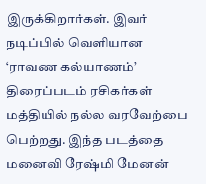இருக்கிறார்கள். இவர் நடிப்பில் வெளியான ‘ராவண கல்யாணம்’ திரைப்படம் ரசிகர்கள் மத்தியில் நல்ல வரவேற்பை பெற்றது. இந்த படத்தை மனைவி ரேஷ்மி மேனன்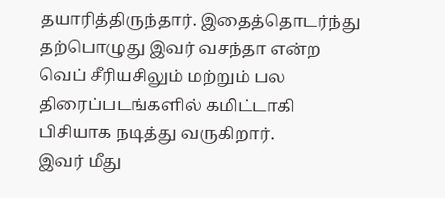தயாரித்திருந்தார். இதைத்தொடர்ந்து தற்பொழுது இவர் வசந்தா என்ற வெப் சீரியசிலும் மற்றும் பல திரைப்படங்களில் கமிட்டாகி பிசியாக நடித்து வருகிறார்.
இவர் மீது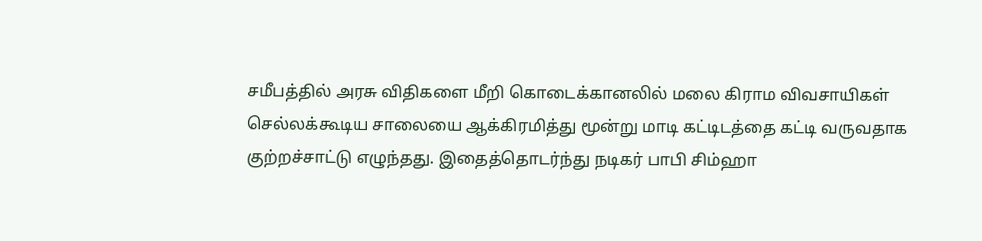சமீபத்தில் அரசு விதிகளை மீறி கொடைக்கானலில் மலை கிராம விவசாயிகள் செல்லக்கூடிய சாலையை ஆக்கிரமித்து மூன்று மாடி கட்டிடத்தை கட்டி வருவதாக குற்றச்சாட்டு எழுந்தது. இதைத்தொடர்ந்து நடிகர் பாபி சிம்ஹா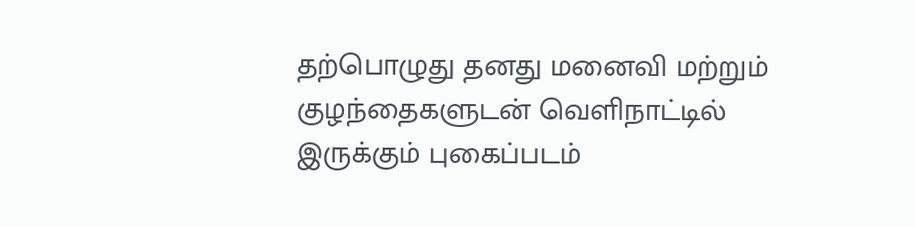தற்பொழுது தனது மனைவி மற்றும் குழந்தைகளுடன் வெளிநாட்டில் இருக்கும் புகைப்படம்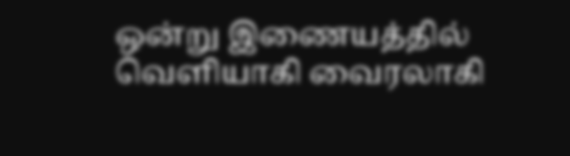ஒன்று இணையத்தில் வெளியாகி வைரலாகி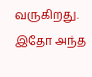வருகிறது. இதோ அந்த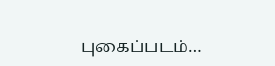புகைப்படம்…